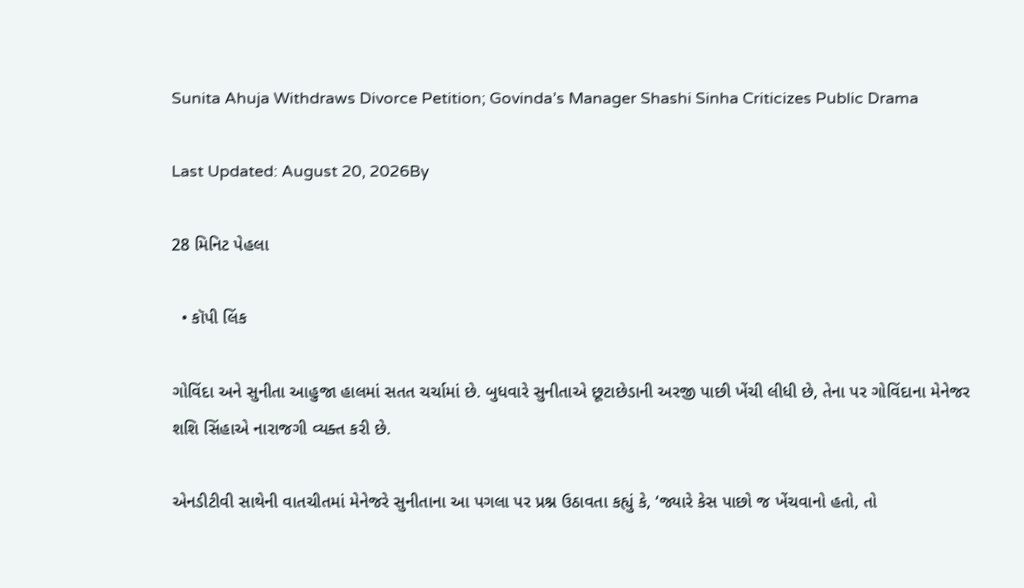Sunita Ahuja Withdraws Divorce Petition; Govinda’s Manager Shashi Sinha Criticizes Public Drama

Last Updated: August 20, 2026By

28 મિનિટ પેહલા

  • કૉપી લિંક

ગોવિંદા અને સુનીતા આહુજા હાલમાં સતત ચર્ચામાં છે. બુધવારે સુનીતાએ છૂટાછેડાની અરજી પાછી ખેંચી લીધી છે, તેના પર ગોવિંદાના મેનેજર શશિ સિંહાએ નારાજગી વ્યક્ત કરી છે.

એનડીટીવી સાથેની વાતચીતમાં મેનેજરે સુનીતાના આ પગલા પર પ્રશ્ન ઉઠાવતા કહ્યું કે, ‘જ્યારે કેસ પાછો જ ખેંચવાનો હતો, તો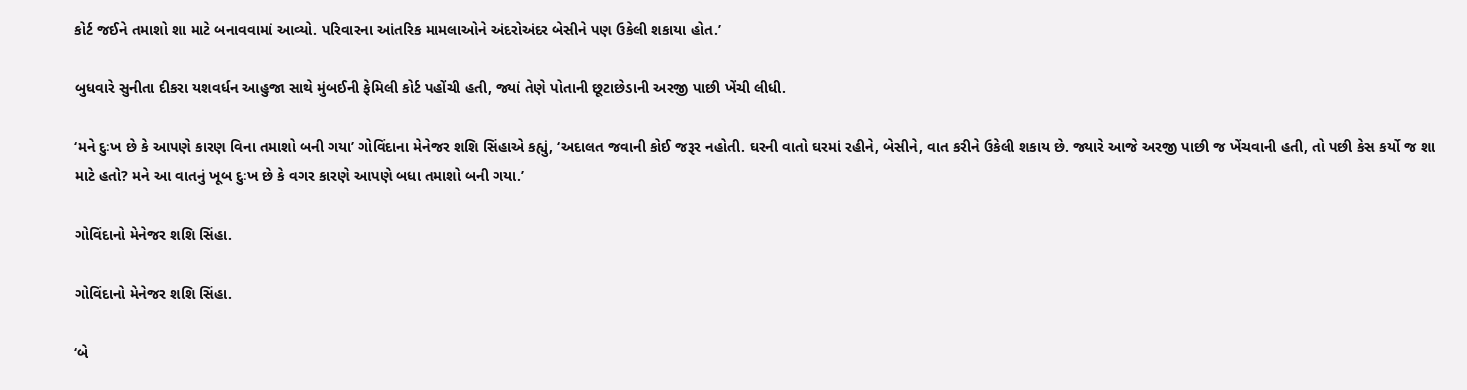કોર્ટ જઈને તમાશો શા માટે બનાવવામાં આવ્યો. પરિવારના આંતરિક મામલાઓને અંદરોઅંદર બેસીને પણ ઉકેલી શકાયા હોત.’

બુધવારે સુનીતા દીકરા યશવર્ધન આહુજા સાથે મુંબઈની ફેમિલી કોર્ટ પહોંચી હતી, જ્યાં તેણે પોતાની છૂટાછેડાની અરજી પાછી ખેંચી લીધી.

‘મને દુઃખ છે કે આપણે કારણ વિના તમાશો બની ગયા’ ગોવિંદાના મેનેજર શશિ સિંહાએ કહ્યું, ‘અદાલત જવાની કોઈ જરૂર નહોતી. ઘરની વાતો ઘરમાં રહીને, બેસીને, વાત કરીને ઉકેલી શકાય છે. જ્યારે આજે અરજી પાછી જ ખેંચવાની હતી, તો પછી કેસ કર્યો જ શા માટે હતો? મને આ વાતનું ખૂબ દુઃખ છે કે વગર કારણે આપણે બધા તમાશો બની ગયા.’

ગોવિંદાનો મેનેજર શશિ સિંહા.

ગોવિંદાનો મેનેજર શશિ સિંહા.

‘બે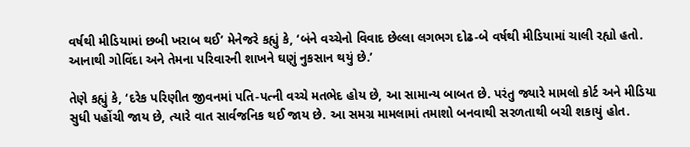વર્ષથી મીડિયામાં છબી ખરાબ થઈ’ મેનેજરે કહ્યું કે, ‘બંને વચ્ચેનો વિવાદ છેલ્લા લગભગ દોઢ-બે વર્ષથી મીડિયામાં ચાલી રહ્યો હતો. આનાથી ગોવિંદા અને તેમના પરિવારની શાખને ઘણું નુકસાન થયું છે.’

તેણે કહ્યું કે, ‘દરેક પરિણીત જીવનમાં પતિ-પત્ની વચ્ચે મતભેદ હોય છે, આ સામાન્ય બાબત છે. પરંતુ જ્યારે મામલો કોર્ટ અને મીડિયા સુધી પહોંચી જાય છે, ત્યારે વાત સાર્વજનિક થઈ જાય છે. આ સમગ્ર મામલામાં તમાશો બનવાથી સરળતાથી બચી શકાયું હોત.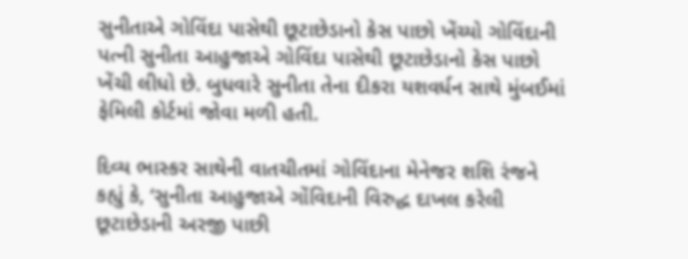સુનીતાએ ગોવિંદા પાસેથી છૂટાછેડાનો કેસ પાછો ખેંચ્યો ગોવિંદાની પત્ની સુનીતા આહુજાએ ગોવિંદા પાસેથી છૂટાછેડાનો કેસ પાછો ખેંચી લીધો છે. બુધવારે સુનીતા તેના દીકરા યશવર્ધન સાથે મુંબઈમાં ફેમિલી કોર્ટમાં જોવા મળી હતી.

દિવ્ય ભાસ્કર સાથેની વાતચીતમાં ગોવિંદાના મેનેજર શશિ રંજને કહ્યું કે, ‘સુનીતા આહુજાએ ગોંવિદાની વિરુદ્ધ દાખલ કરેલી છૂટાછેડાની અરજી પાછી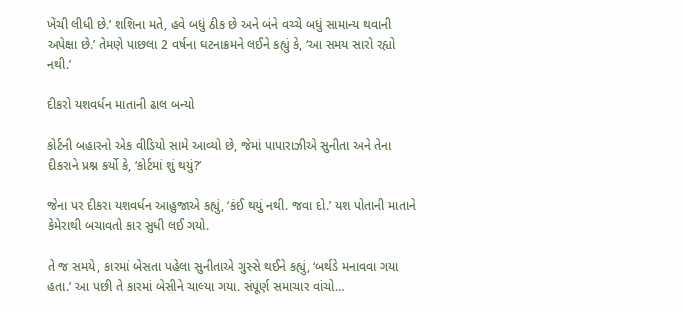ખેંચી લીધી છે.’ શશિના મતે, હવે બધું ઠીક છે અને બંને વચ્ચે બધું સામાન્ય થવાની અપેક્ષા છે.’ તેમણે પાછલા 2 વર્ષના ઘટનાક્રમને લઈને કહ્યું કે, ‘આ સમય સારો રહ્યો નથી.’

દીકરો યશવર્ધન માતાની ઢાલ બન્યો

કોર્ટની બહારનો એક વીડિયો સામે આવ્યો છે, જેમાં પાપારાઝીએ સુનીતા અને તેના દીકરાને પ્રશ્ન કર્યો કે, ‘કોર્ટમાં શું થયું?’

જેના પર દીકરા યશવર્ધન આહુજાએ કહ્યું, ‘કંઈ થયું નથી. જવા દો.’ યશ પોતાની માતાને કેમેરાથી બચાવતો કાર સુધી લઈ ગયો.

તે જ સમયે, કારમાં બેસતા પહેલા સુનીતાએ ગુસ્સે થઈને કહ્યું, ‘બર્થડે મનાવવા ગયા હતા.’ આ પછી તે કારમાં બેસીને ચાલ્યા ગયા. સંપૂર્ણ સમાચાર વાંચો…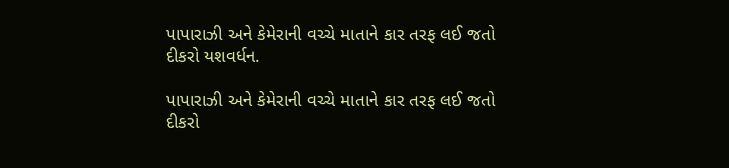પાપારાઝી અને કેમેરાની વચ્ચે માતાને કાર તરફ લઈ જતો દીકરો યશવર્ધન.

પાપારાઝી અને કેમેરાની વચ્ચે માતાને કાર તરફ લઈ જતો દીકરો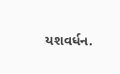યશવર્ધન.